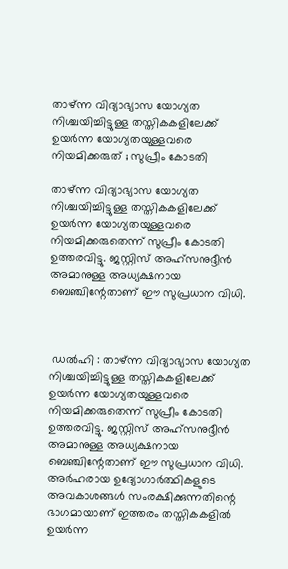താഴ്ന്ന വിദ്യാഭ്യാസ യോഗ്യത നിശ്ചയിച്ചിട്ടുള്ള തസ്തികകളിലേക്ക് ഉയർന്ന യോഗ്യതയുള്ളവരെ നിയമിക്കരുത് ; സുപ്രീം കോടതി

താഴ്ന്ന വിദ്യാഭ്യാസ യോഗ്യത നിശ്ചയിച്ചിട്ടുള്ള തസ്തികകളിലേക്ക് ഉയർന്ന യോഗ്യതയുള്ളവരെ നിയമിക്കരുതെന്ന് സുപ്രീം കോടതി ഉത്തരവിട്ടു. ജസ്റ്റിസ് അഹ്‌സനുദ്ദീൻ അമാനുള്ള അധ്യക്ഷനായ ബെഞ്ചിന്റേതാണ് ഈ സുപ്രധാന വിധി.



 ഡൽഹി : താഴ്ന്ന വിദ്യാഭ്യാസ യോഗ്യത നിശ്ചയിച്ചിട്ടുള്ള തസ്തികകളിലേക്ക് ഉയർന്ന യോഗ്യതയുള്ളവരെ നിയമിക്കരുതെന്ന് സുപ്രീം കോടതി ഉത്തരവിട്ടു. ജസ്റ്റിസ് അഹ്‌സനുദ്ദീൻ അമാനുള്ള അധ്യക്ഷനായ ബെഞ്ചിന്റേതാണ് ഈ സുപ്രധാന വിധി. അർഹരായ ഉദ്യോഗാർത്ഥികളുടെ അവകാശങ്ങൾ സംരക്ഷിക്കുന്നതിന്റെ ഭാഗമായാണ് ഇത്തരം തസ്തികകളിൽ ഉയർന്ന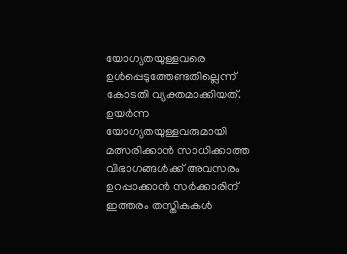യോഗ്യതയുള്ളവരെ ഉൾപ്പെടുത്തേണ്ടതില്ലെന്ന് കോടതി വ്യക്തമാക്കിയത്. ഉയർന്ന യോഗ്യതയുള്ളവരുമായി മത്സരിക്കാൻ സാധിക്കാത്ത വിഭാഗങ്ങൾക്ക് അവസരം ഉറപ്പാക്കാൻ സർക്കാരിന് ഇത്തരം തസ്തികകൾ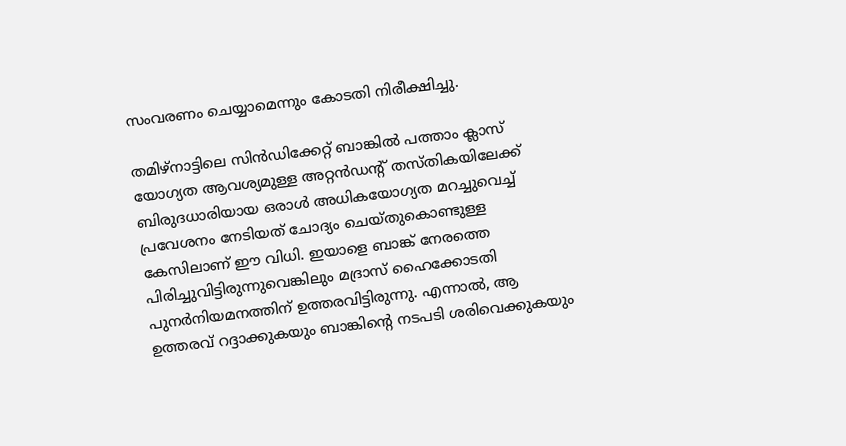സംവരണം ചെയ്യാമെന്നും കോടതി നിരീക്ഷിച്ചു.

തമിഴ്‌നാട്ടിലെ സിൻഡിക്കേറ്റ് ബാങ്കിൽ പത്താം ക്ലാസ് യോഗ്യത ആവശ്യമുള്ള അറ്റൻഡന്റ് തസ്തികയിലേക്ക് ബിരുദധാരിയായ ഒരാൾ അധികയോഗ്യത മറച്ചുവെച്ച് പ്രവേശനം നേടിയത് ചോദ്യം ചെയ്തുകൊണ്ടുള്ള കേസിലാണ് ഈ വിധി. ഇയാളെ ബാങ്ക് നേരത്തെ പിരിച്ചുവിട്ടിരുന്നുവെങ്കിലും മദ്രാസ് ഹൈക്കോടതി പുനർനിയമനത്തിന് ഉത്തരവിട്ടിരുന്നു. എന്നാൽ, ആ ഉത്തരവ് റദ്ദാക്കുകയും ബാങ്കിന്റെ നടപടി ശരിവെക്കുകയും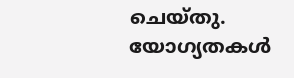ചെയ്തു. യോഗ്യതകൾ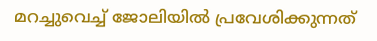മറച്ചുവെച്ച് ജോലിയിൽ പ്രവേശിക്കുന്നത്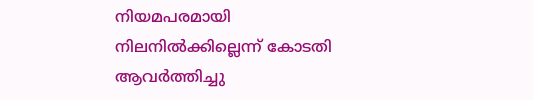നിയമപരമായി നിലനിൽക്കില്ലെന്ന് കോടതി ആവർത്തിച്ചു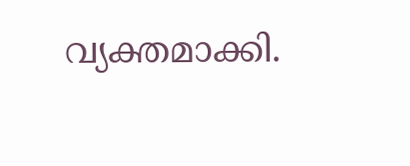വ്യക്തമാക്കി.